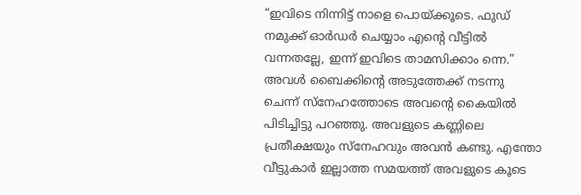“ഇവിടെ നിന്നിട്ട് നാളെ പൊയ്ക്കൂടെ. ഫുഡ് നമുക്ക് ഓർഡർ ചെയ്യാം എന്റെ വീട്ടിൽ വന്നതല്ലേ, ഇന്ന് ഇവിടെ താമസിക്കാം ന്നെ.”
അവൾ ബൈക്കിന്റെ അടുത്തേക്ക് നടന്നു ചെന്ന് സ്നേഹത്തോടെ അവന്റെ കൈയിൽ പിടിച്ചിട്ടു പറഞ്ഞു. അവളുടെ കണ്ണിലെ പ്രതീക്ഷയും സ്നേഹവും അവൻ കണ്ടു. എന്തോ വീട്ടുകാർ ഇല്ലാത്ത സമയത്ത് അവളുടെ കൂടെ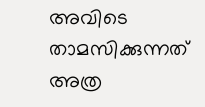അവിടെ താമസിക്കുന്നത് അത്ര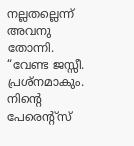നല്ലതല്ലെന്ന് അവനു തോന്നി.
“വേണ്ട ജസ്സീ. പ്രശ്നമാകും. നിന്റെ പേരെന്റ്സ്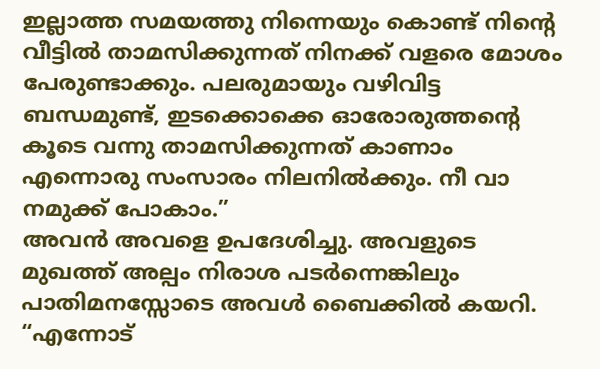ഇല്ലാത്ത സമയത്തു നിന്നെയും കൊണ്ട് നിന്റെ വീട്ടിൽ താമസിക്കുന്നത് നിനക്ക് വളരെ മോശം പേരുണ്ടാക്കും. പലരുമായും വഴിവിട്ട ബന്ധമുണ്ട്, ഇടക്കൊക്കെ ഓരോരുത്തന്റെ കൂടെ വന്നു താമസിക്കുന്നത് കാണാം എന്നൊരു സംസാരം നിലനിൽക്കും. നീ വാ നമുക്ക് പോകാം.”
അവൻ അവളെ ഉപദേശിച്ചു. അവളുടെ മുഖത്ത് അല്പം നിരാശ പടർന്നെങ്കിലും പാതിമനസ്സോടെ അവൾ ബൈക്കിൽ കയറി.
“എന്നോട്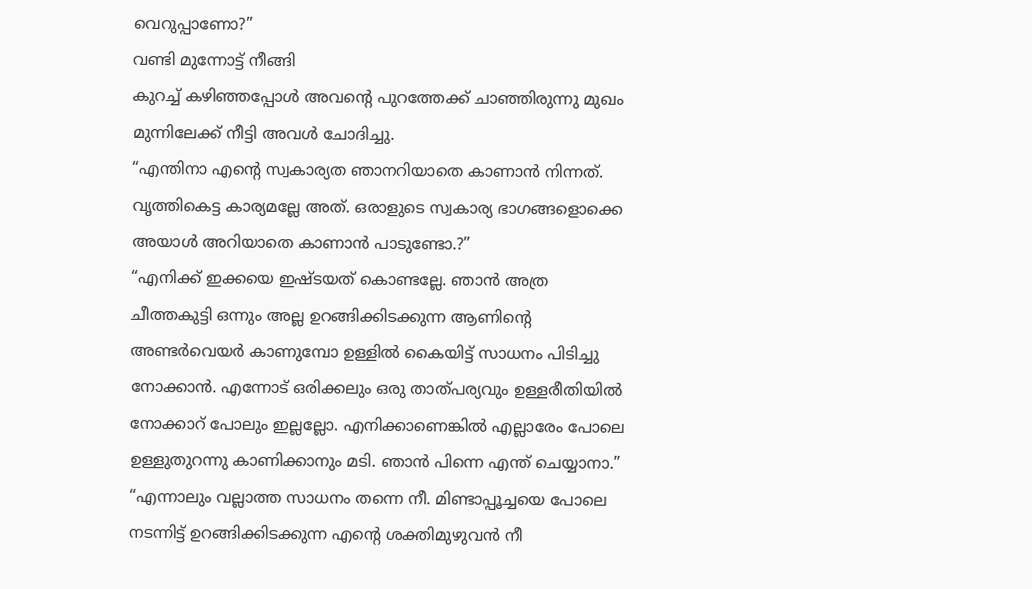വെറുപ്പാണോ?”
വണ്ടി മുന്നോട്ട് നീങ്ങി
കുറച്ച് കഴിഞ്ഞപ്പോൾ അവന്റെ പുറത്തേക്ക് ചാഞ്ഞിരുന്നു മുഖം മുന്നിലേക്ക് നീട്ടി അവൾ ചോദിച്ചു.
“എന്തിനാ എന്റെ സ്വകാര്യത ഞാനറിയാതെ കാണാൻ നിന്നത്. വൃത്തികെട്ട കാര്യമല്ലേ അത്. ഒരാളുടെ സ്വകാര്യ ഭാഗങ്ങളൊക്കെ അയാൾ അറിയാതെ കാണാൻ പാടുണ്ടോ.?”
“എനിക്ക് ഇക്കയെ ഇഷ്ടയത് കൊണ്ടല്ലേ. ഞാൻ അത്ര ചീത്തകുട്ടി ഒന്നും അല്ല ഉറങ്ങിക്കിടക്കുന്ന ആണിന്റെ അണ്ടർവെയർ കാണുമ്പോ ഉള്ളിൽ കൈയിട്ട് സാധനം പിടിച്ചു നോക്കാൻ. എന്നോട് ഒരിക്കലും ഒരു താത്പര്യവും ഉള്ളരീതിയിൽ നോക്കാറ് പോലും ഇല്ലല്ലോ. എനിക്കാണെങ്കിൽ എല്ലാരേം പോലെ ഉള്ളുതുറന്നു കാണിക്കാനും മടി. ഞാൻ പിന്നെ എന്ത് ചെയ്യാനാ.”
“എന്നാലും വല്ലാത്ത സാധനം തന്നെ നീ. മിണ്ടാപ്പൂച്ചയെ പോലെ നടന്നിട്ട് ഉറങ്ങിക്കിടക്കുന്ന എന്റെ ശക്തിമുഴുവൻ നീ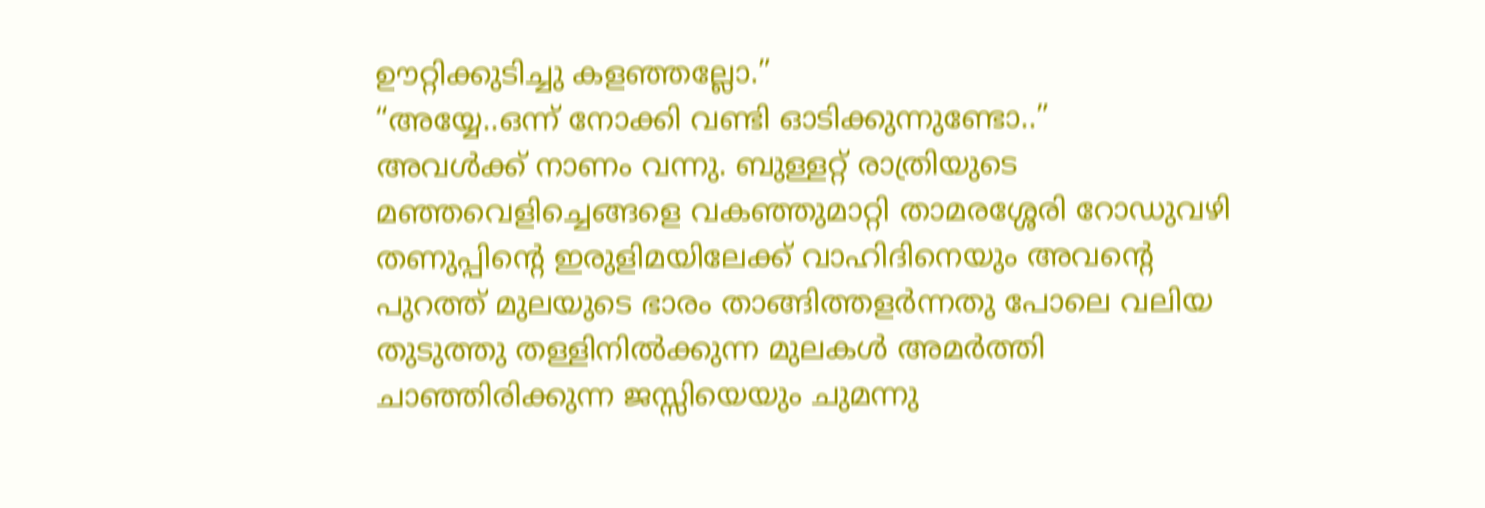ഊറ്റിക്കുടിച്ചു കളഞ്ഞല്ലോ.”
“അയ്യേ..ഒന്ന് നോക്കി വണ്ടി ഓടിക്കുന്നുണ്ടോ..”
അവൾക്ക് നാണം വന്നു. ബുള്ളറ്റ് രാത്രിയുടെ മഞ്ഞവെളിച്ചെങ്ങളെ വകഞ്ഞുമാറ്റി താമരശ്ശേരി റോഡുവഴി തണുപ്പിന്റെ ഇരുളിമയിലേക്ക് വാഹിദിനെയും അവന്റെ പുറത്ത് മുലയുടെ ഭാരം താങ്ങിത്തളർന്നതു പോലെ വലിയ തുടുത്തു തള്ളിനിൽക്കുന്ന മുലകൾ അമർത്തി ചാഞ്ഞിരിക്കുന്ന ജസ്സിയെയും ചുമന്നു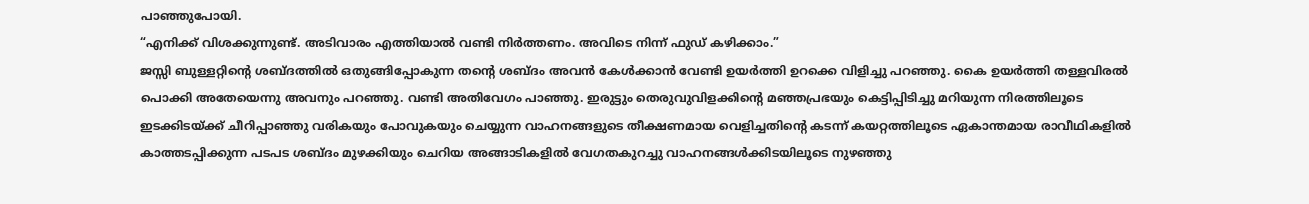പാഞ്ഞുപോയി.
“എനിക്ക് വിശക്കുന്നുണ്ട്. അടിവാരം എത്തിയാൽ വണ്ടി നിർത്തണം. അവിടെ നിന്ന് ഫുഡ് കഴിക്കാം.”
ജസ്സി ബുള്ളറ്റിന്റെ ശബ്ദത്തിൽ ഒതുങ്ങിപ്പോകുന്ന തന്റെ ശബ്ദം അവൻ കേൾക്കാൻ വേണ്ടി ഉയർത്തി ഉറക്കെ വിളിച്ചു പറഞ്ഞു. കൈ ഉയർത്തി തള്ളവിരൽ പൊക്കി അതേയെന്നു അവനും പറഞ്ഞു. വണ്ടി അതിവേഗം പാഞ്ഞു. ഇരുട്ടും തെരുവുവിളക്കിന്റെ മഞ്ഞപ്രഭയും കെട്ടിപ്പിടിച്ചു മറിയുന്ന നിരത്തിലൂടെ ഇടക്കിടയ്ക്ക് ചീറിപ്പാഞ്ഞു വരികയും പോവുകയും ചെയ്യുന്ന വാഹനങ്ങളുടെ തീക്ഷണമായ വെളിച്ചതിന്റെ കടന്ന് കയറ്റത്തിലൂടെ ഏകാന്തമായ രാവീഥികളിൽ കാത്തടപ്പിക്കുന്ന പടപട ശബ്ദം മുഴക്കിയും ചെറിയ അങ്ങാടികളിൽ വേഗതകുറച്ചു വാഹനങ്ങൾക്കിടയിലൂടെ നുഴഞ്ഞു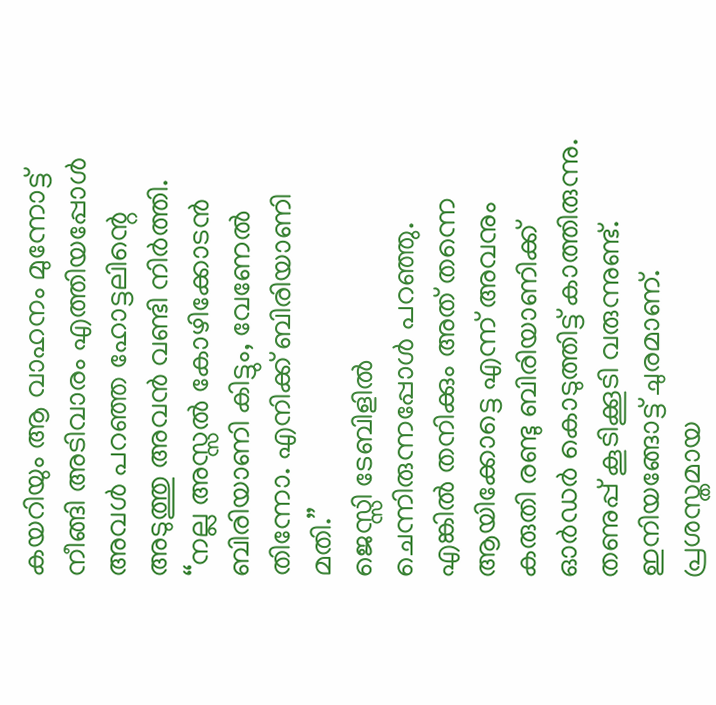കയറിയും ആ വാഹനം മുന്നോട്ട് നീങ്ങി അടിവാരം എത്തിയപ്പോൾ അവൾ പറഞ്ഞ ഹോട്ടലിന്റെ അടുത്തു അവൻ വണ്ടി നിർത്തി.
“നല്ല അസ്സൽ കോഴിക്കോടൻ ബിരിയാണി കിട്ടും, വേണേൽ തിന്നോ. എനിക്ക് ബിരിയാണി മതി.”
ജെസ്സി ടേബിളിൽ ചെന്നിരുന്നപ്പോൾ പറഞ്ഞു. എങ്കിൽ തനിക്കും അത് തന്നെ ആയിക്കോട്ടെ എന്ന് അവനും കരുതി രണ്ടു ബിരിയാണിക്ക് ഓർഡർ കൊടുത്തിട്ട് കാത്തിരുന്നു. തണുപ്പ് കൂടിക്കൂടി വരുന്നുണ്ട്. ഇനിയങ്ങോട്ട് ചുരമാണ്. പ്രശസ്തമായ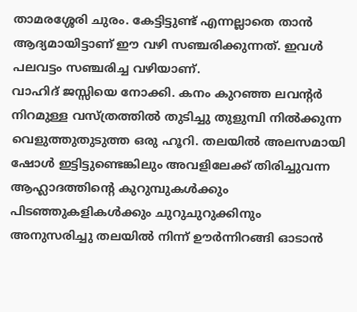താമരശ്ശേരി ചുരം. കേട്ടിട്ടുണ്ട് എന്നല്ലാതെ താൻ ആദ്യമായിട്ടാണ് ഈ വഴി സഞ്ചരിക്കുന്നത്. ഇവൾ പലവട്ടം സഞ്ചരിച്ച വഴിയാണ്.
വാഹിദ് ജസ്സിയെ നോക്കി. കനം കുറഞ്ഞ ലവന്റർ നിറമുള്ള വസ്ത്രത്തിൽ തുടിച്ചു തുളുമ്പി നിൽക്കുന്ന വെളുത്തുതുടുത്ത ഒരു ഹൂറി. തലയിൽ അലസമായി ഷോൾ ഇട്ടിട്ടുണ്ടെങ്കിലും അവളിലേക്ക് തിരിച്ചുവന്ന ആഹ്ലാദത്തിന്റെ കുറുമ്പുകൾക്കും പിടഞ്ഞുകളികൾക്കും ചുറുചുറുക്കിനും അനുസരിച്ചു തലയിൽ നിന്ന് ഊർന്നിറങ്ങി ഓടാൻ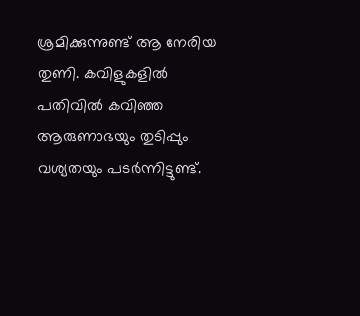ശ്രമിക്കുന്നുണ്ട് ആ നേരിയ തുണി. കവിളുകളിൽ പതിവിൽ കവിഞ്ഞ ആരുണാഭയും തുടിപ്പും വശ്യതയും പടർന്നിട്ടുണ്ട്.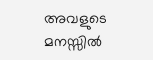അവളുടെ മനസ്സിൽ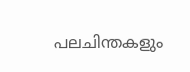പലചിന്തകളും